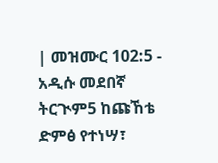| መዝሙር 102:5 - አዲሱ መደበኛ ትርጒም5 ከጩኸቴ ድምፅ የተነሣ፣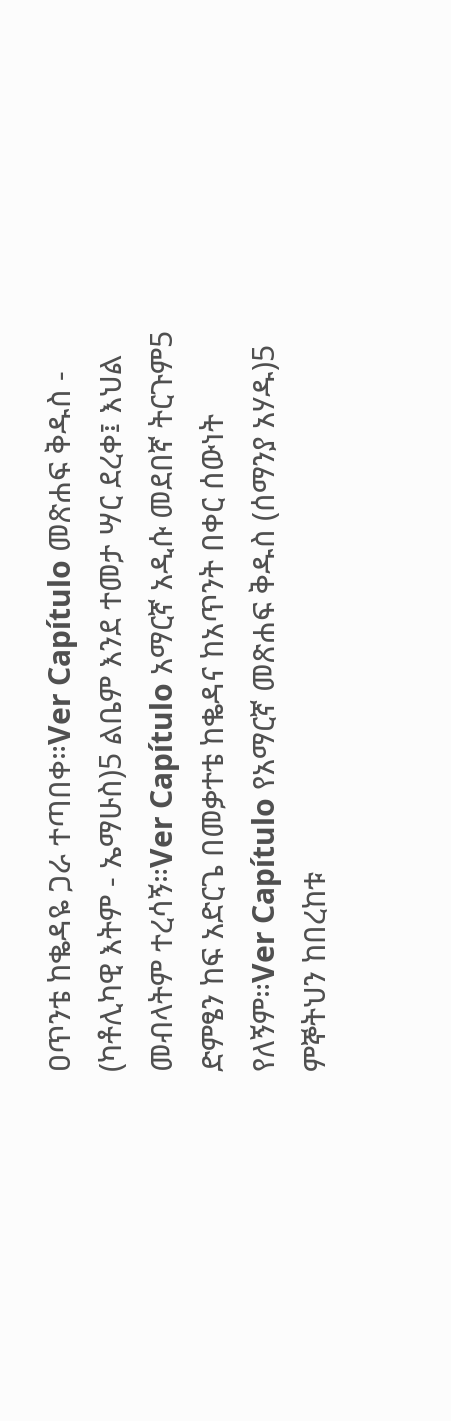ዐጥንቴ ከቈዳዬ ጋራ ተጣበቀ።Ver Capítulo መጽሐፍ ቅዱስ - (ካቶሊካዊ እትም - ኤማሁስ)5 ልቤም እንደ ተመታ ሣር ደረቀ፤ እህል መብላትም ተረሳኝ።Ver Capítulo አማርኛ አዲሱ መደበኛ ትርጉም5 ድምፄን ከፍ አድርጌ በመቃተቴ ከቈዳና ከአጥንት በቀር ሰውነት የለኝም።Ver Capítulo የአማርኛ መጽሐፍ ቅዱስ (ሰማንያ አሃዱ)5 ምኞትህን ከበረከቱ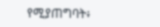የሚያጠግባት፥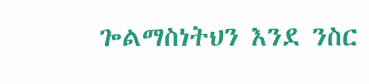ጐልማስነትህን እንደ ንስር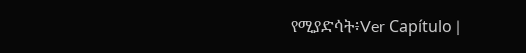የሚያድሳት፥Ver Capítulo |